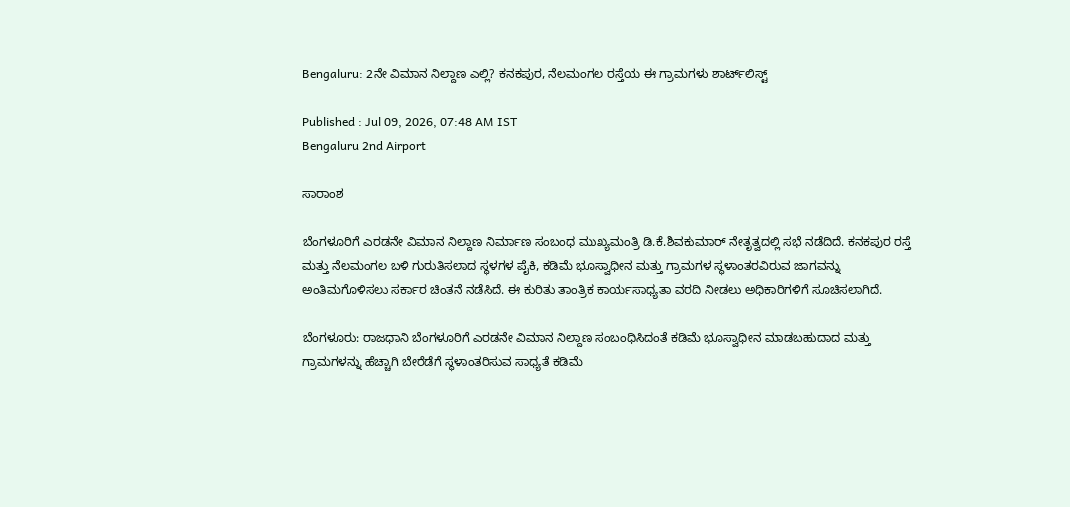Bengaluru: 2ನೇ ವಿಮಾನ ನಿಲ್ದಾಣ ಎಲ್ಲಿ? ಕನಕಪುರ, ನೆಲಮಂಗಲ ರಸ್ತೆಯ ಈ ಗ್ರಾಮಗಳು ಶಾರ್ಟ್‌ಲಿಸ್ಟ್‌

Published : Jul 09, 2026, 07:48 AM IST
Bengaluru 2nd Airport

ಸಾರಾಂಶ

ಬೆಂಗಳೂರಿಗೆ ಎರಡನೇ ವಿಮಾನ ನಿಲ್ದಾಣ ನಿರ್ಮಾಣ ಸಂಬಂಧ ಮುಖ್ಯಮಂತ್ರಿ ಡಿ.ಕೆ.ಶಿವಕುಮಾರ್‌ ನೇತೃತ್ವದಲ್ಲಿ ಸಭೆ ನಡೆದಿದೆ. ಕನಕಪುರ ರಸ್ತೆ ಮತ್ತು ನೆಲಮಂಗಲ ಬಳಿ ಗುರುತಿಸಲಾದ ಸ್ಥಳಗಳ ಪೈಕಿ, ಕಡಿಮೆ ಭೂಸ್ವಾಧೀನ ಮತ್ತು ಗ್ರಾಮಗಳ ಸ್ಥಳಾಂತರವಿರುವ ಜಾಗವನ್ನು ಅಂತಿಮಗೊಳಿಸಲು ಸರ್ಕಾರ ಚಿಂತನೆ ನಡೆಸಿದೆ. ಈ ಕುರಿತು ತಾಂತ್ರಿಕ ಕಾರ್ಯಸಾಧ್ಯತಾ ವರದಿ ನೀಡಲು ಅಧಿಕಾರಿಗಳಿಗೆ ಸೂಚಿಸಲಾಗಿದೆ.

ಬೆಂಗಳೂರು: ರಾಜಧಾನಿ ಬೆಂಗಳೂರಿಗೆ ಎರಡನೇ ವಿಮಾನ ನಿಲ್ದಾಣ ಸಂಬಂಧಿಸಿದಂತೆ ಕಡಿಮೆ ಭೂಸ್ವಾಧೀನ ಮಾಡಬಹುದಾದ ಮತ್ತು ಗ್ರಾಮಗಳನ್ನು ಹೆಚ್ಚಾಗಿ ಬೇರೆಡೆಗೆ ಸ್ಥಳಾಂತರಿಸುವ ಸಾಧ್ಯತೆ ಕಡಿಮೆ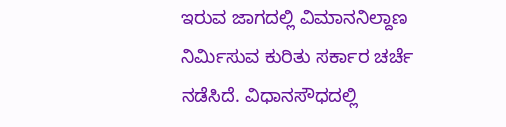ಇರುವ ಜಾಗದಲ್ಲಿ ವಿಮಾನನಿಲ್ದಾಣ ನಿರ್ಮಿಸುವ ಕುರಿತು ಸರ್ಕಾರ ಚರ್ಚೆ ನಡೆಸಿದೆ. ವಿಧಾನಸೌಧದಲ್ಲಿ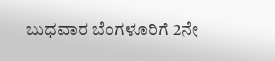ಬುಧವಾರ ಬೆಂಗಳೂರಿಗೆ 2ನೇ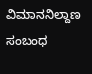ವಿಮಾನನಿಲ್ದಾಣ ಸಂಬಂಧ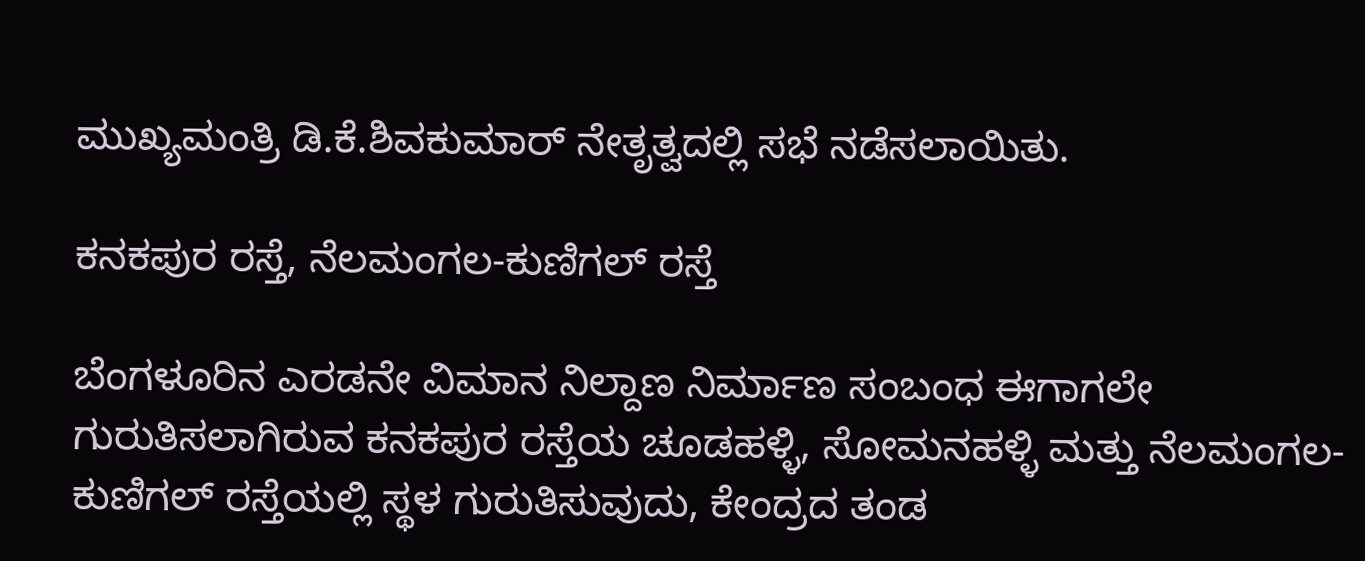ಮುಖ್ಯಮಂತ್ರಿ ಡಿ.ಕೆ.ಶಿವಕುಮಾರ್‌ ನೇತೃತ್ವದಲ್ಲಿ ಸಭೆ ನಡೆಸಲಾಯಿತು.

ಕನಕಪುರ ರಸ್ತೆ, ನೆಲಮಂಗಲ-ಕುಣಿಗಲ್‌ ರಸ್ತೆ

ಬೆಂಗಳೂರಿನ ಎರಡನೇ ವಿಮಾನ ನಿಲ್ದಾಣ ನಿರ್ಮಾಣ ಸಂಬಂಧ ಈಗಾಗಲೇ ಗುರುತಿಸಲಾಗಿರುವ ಕನಕಪುರ ರಸ್ತೆಯ ಚೂಡಹಳ್ಳಿ, ಸೋಮನಹಳ್ಳಿ ಮತ್ತು ನೆಲಮಂಗಲ-ಕುಣಿಗಲ್‌ ರಸ್ತೆಯಲ್ಲಿ ಸ್ಥಳ ಗುರುತಿಸುವುದು, ಕೇಂದ್ರದ ತಂಡ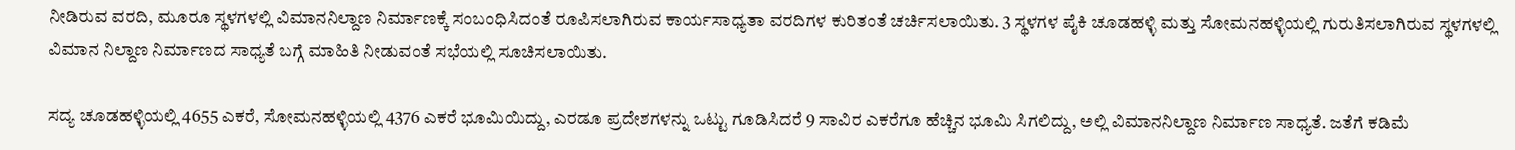ನೀಡಿರುವ ವರದಿ, ಮೂರೂ ಸ್ಥಳಗಳಲ್ಲಿ ವಿಮಾನನಿಲ್ದಾಣ ನಿರ್ಮಾಣಕ್ಕೆ ಸಂಬಂಧಿಸಿದಂತೆ ರೂಪಿಸಲಾಗಿರುವ ಕಾರ್ಯಸಾಧ್ಯತಾ ವರದಿಗಳ ಕುರಿತಂತೆ ಚರ್ಚಿಸಲಾಯಿತು. 3 ಸ್ಥಳಗಳ ಪೈಕಿ ಚೂಡಹಳ್ಳಿ ಮತ್ತು ಸೋಮನಹಳ್ಳಿಯಲ್ಲಿ ಗುರುತಿಸಲಾಗಿರುವ ಸ್ಥಳಗಳಲ್ಲಿ ವಿಮಾನ ನಿಲ್ದಾಣ ನಿರ್ಮಾಣದ ಸಾಧ್ಯತೆ ಬಗ್ಗೆ ಮಾಹಿತಿ ನೀಡುವಂತೆ ಸಭೆಯಲ್ಲಿ ಸೂಚಿಸಲಾಯಿತು.

ಸದ್ಯ ಚೂಡಹಳ್ಳಿಯಲ್ಲಿ 4655 ಎಕರೆ, ಸೋಮನಹಳ್ಳಿಯಲ್ಲಿ 4376 ಎಕರೆ ಭೂಮಿಯಿದ್ದು, ಎರಡೂ ಪ್ರದೇಶಗಳನ್ನು ಒಟ್ಟು ಗೂಡಿಸಿದರೆ 9 ಸಾವಿರ ಎಕರೆಗೂ ಹೆಚ್ಚಿನ ಭೂಮಿ ಸಿಗಲಿದ್ದು, ಅಲ್ಲಿ ವಿಮಾನನಿಲ್ದಾಣ ನಿರ್ಮಾಣ ಸಾಧ್ಯತೆ. ಜತೆಗೆ ಕಡಿಮೆ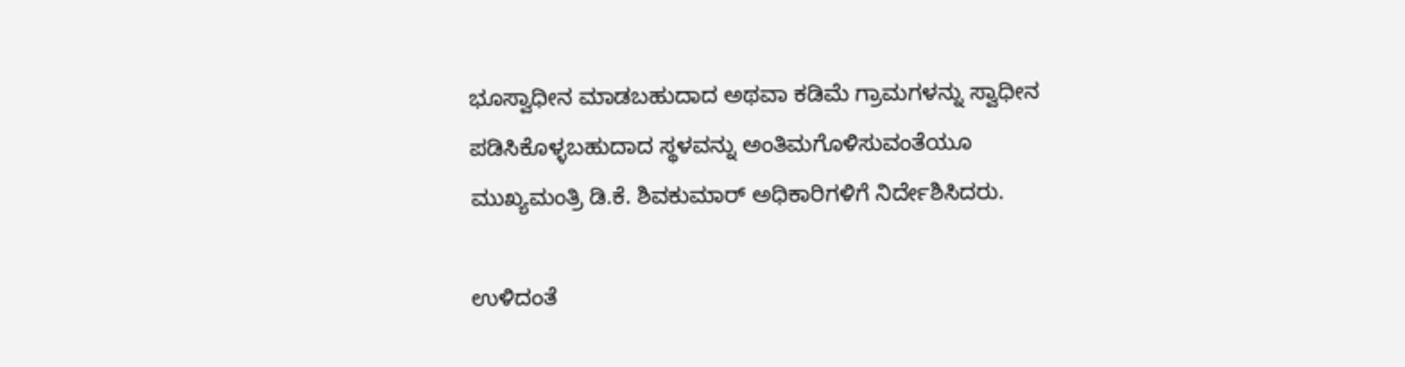ಭೂಸ್ವಾಧೀನ ಮಾಡಬಹುದಾದ ಅಥವಾ ಕಡಿಮೆ ಗ್ರಾಮಗಳನ್ನು ಸ್ವಾಧೀನ ಪಡಿಸಿಕೊಳ್ಳಬಹುದಾದ ಸ್ಥಳವನ್ನು ಅಂತಿಮಗೊಳಿಸುವಂತೆಯೂ ಮುಖ್ಯಮಂತ್ರಿ ಡಿ.ಕೆ. ಶಿವಕುಮಾರ್‌ ಅಧಿಕಾರಿಗಳಿಗೆ ನಿರ್ದೇಶಿಸಿದರು.

ಉಳಿದಂತೆ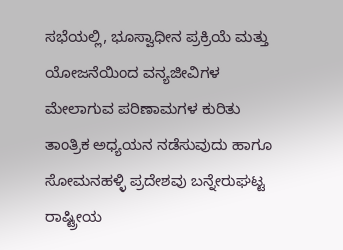ಸಭೆಯಲ್ಲಿ, ಭೂಸ್ವಾಧೀನ ಪ್ರಕ್ರಿಯೆ ಮತ್ತು ಯೋಜನೆಯಿಂದ ವನ್ಯಜೀವಿಗಳ ಮೇಲಾಗುವ ಪರಿಣಾಮಗಳ ಕುರಿತು ತಾಂತ್ರಿಕ ಅಧ್ಯಯನ ನಡೆಸುವುದು ಹಾಗೂ ಸೋಮನಹಳ್ಳಿ ಪ್ರದೇಶವು ಬನ್ನೇರುಘಟ್ಟ ರಾಷ್ಟ್ರೀಯ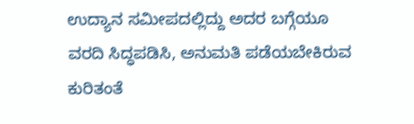ಉದ್ಯಾನ ಸಮೀಪದಲ್ಲಿದ್ದು ಅದರ ಬಗ್ಗೆಯೂ ವರದಿ ಸಿದ್ಧಪಡಿಸಿ, ಅನುಮತಿ ಪಡೆಯಬೇಕಿರುವ ಕುರಿತಂತೆ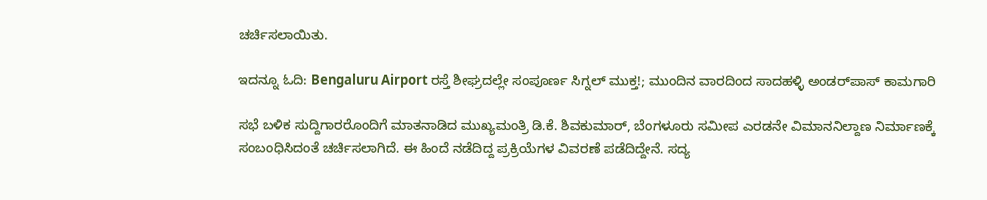ಚರ್ಚಿಸಲಾಯಿತು.

ಇದನ್ನೂ ಓದಿ: Bengaluru Airport ರಸ್ತೆ ಶೀಘ್ರದಲ್ಲೇ ಸಂಪೂರ್ಣ ಸಿಗ್ನಲ್ ಮುಕ್ತ!; ಮುಂದಿನ ವಾರದಿಂದ ಸಾದಹಳ್ಳಿ ಅಂಡರ್‌ಪಾಸ್ ಕಾಮಗಾರಿ

ಸಭೆ ಬಳಿಕ ಸುದ್ದಿಗಾರರೊಂದಿಗೆ ಮಾತನಾಡಿದ ಮುಖ್ಯಮಂತ್ರಿ ಡಿ.ಕೆ. ಶಿವಕುಮಾರ್‌, ಬೆಂಗಳೂರು ಸಮೀಪ ಎರಡನೇ ವಿಮಾನನಿಲ್ದಾಣ ನಿರ್ಮಾಣಕ್ಕೆ ಸಂಬಂಧಿಸಿದಂತೆ ಚರ್ಚಿಸಲಾಗಿದೆ. ಈ ಹಿಂದೆ ನಡೆದಿದ್ದ ಪ್ರಕ್ರಿಯೆಗಳ ವಿವರಣೆ ಪಡೆದಿದ್ದೇನೆ. ಸದ್ಯ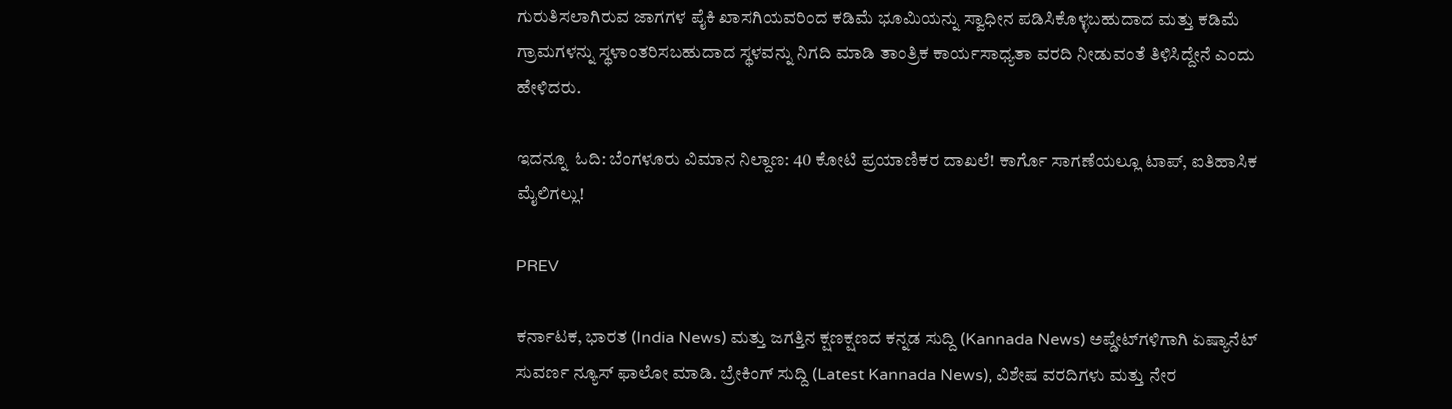ಗುರುತಿಸಲಾಗಿರುವ ಜಾಗಗಳ ಪೈಕಿ ಖಾಸಗಿಯವರಿಂದ ಕಡಿಮೆ ಭೂಮಿಯನ್ನು ಸ್ವಾಧೀನ ಪಡಿಸಿಕೊಳ್ಳಬಹುದಾದ ಮತ್ತು ಕಡಿಮೆ ಗ್ರಾಮಗಳನ್ನು ಸ್ಥಳಾಂತರಿಸಬಹುದಾದ ಸ್ಥಳವನ್ನು ನಿಗದಿ ಮಾಡಿ ತಾಂತ್ರಿಕ ಕಾರ್ಯಸಾಧ್ಯತಾ ವರದಿ ನೀಡುವಂತೆ ತಿಳಿಸಿದ್ದೇನೆ ಎಂದು ಹೇಳಿದರು.

ಇದನ್ನೂ  ಓದಿ: ಬೆಂಗಳೂರು ವಿಮಾನ ನಿಲ್ದಾಣ: 40 ಕೋಟಿ ಪ್ರಯಾಣಿಕರ ದಾಖಲೆ! ಕಾರ್ಗೊ ಸಾಗಣೆಯಲ್ಲೂ ಟಾಪ್, ಐತಿಹಾಸಿಕ ಮೈಲಿಗಲ್ಲು!

PREV

ಕರ್ನಾಟಕ, ಭಾರತ (India News) ಮತ್ತು ಜಗತ್ತಿನ ಕ್ಷಣಕ್ಷಣದ ಕನ್ನಡ ಸುದ್ದಿ (Kannada News) ಅಪ್ಡೇಟ್‌ಗಳಿಗಾಗಿ ಏಷ್ಯಾನೆಟ್ ಸುವರ್ಣ ನ್ಯೂಸ್‌ ಫಾಲೋ ಮಾಡಿ. ಬ್ರೇಕಿಂಗ್ ಸುದ್ದಿ (Latest Kannada News), ವಿಶೇಷ ವರದಿಗಳು ಮತ್ತು ನೇರ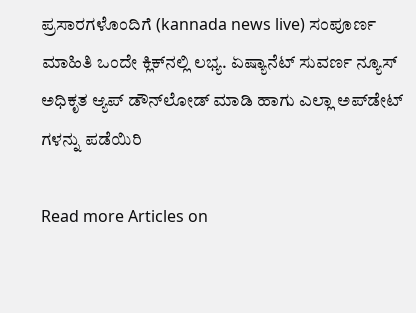ಪ್ರಸಾರಗಳೊಂದಿಗೆ (kannada news live) ಸಂಪೂರ್ಣ ಮಾಹಿತಿ ಒಂದೇ ಕ್ಲಿಕ್‌ನಲ್ಲಿ ಲಭ್ಯ. ಏಷ್ಯಾನೆಟ್ ಸುವರ್ಣ ನ್ಯೂಸ್ ಅಧಿಕೃತ ಆ್ಯಪ್ ಡೌನ್‌ಲೋಡ್ ಮಾಡಿ ಹಾಗು ಎಲ್ಲಾ ಅಪ್‌ಡೇಟ್ ಗಳನ್ನು ಪಡೆಯಿರಿ

Read more Articles on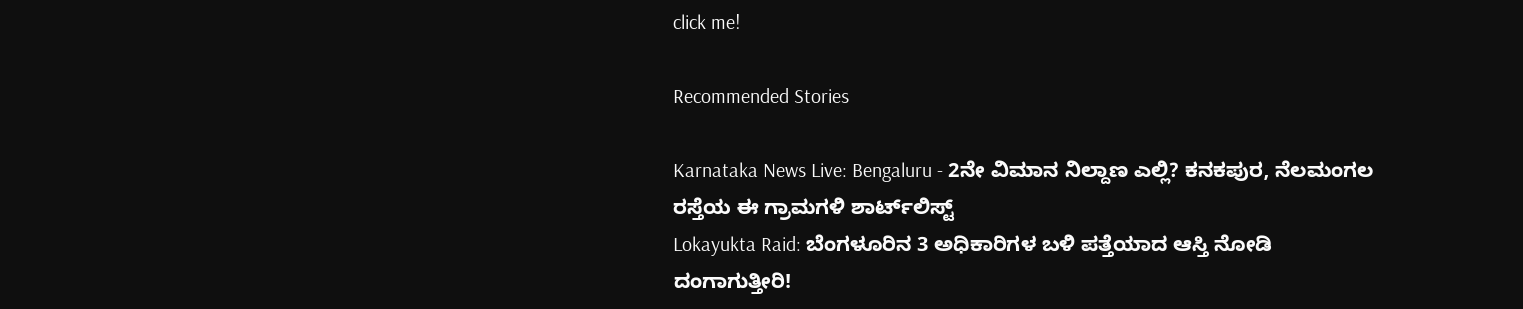click me!

Recommended Stories

Karnataka News Live: Bengaluru - 2ನೇ ವಿಮಾನ ನಿಲ್ದಾಣ ಎಲ್ಲಿ? ಕನಕಪುರ, ನೆಲಮಂಗಲ ರಸ್ತೆಯ ಈ ಗ್ರಾಮಗಳಿ ಶಾರ್ಟ್‌ಲಿಸ್ಟ್‌
Lokayukta Raid: ಬೆಂಗಳೂರಿನ 3 ಅಧಿಕಾರಿಗಳ ಬಳಿ ಪತ್ತೆಯಾದ ಆಸ್ತಿ ನೋಡಿ ದಂಗಾಗುತ್ತೀರಿ!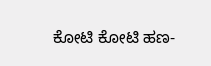ಕೋಟಿ ಕೋಟಿ ಹಣ-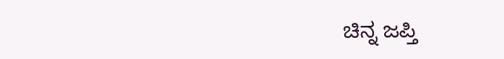ಚಿನ್ನ ಜಪ್ತಿ